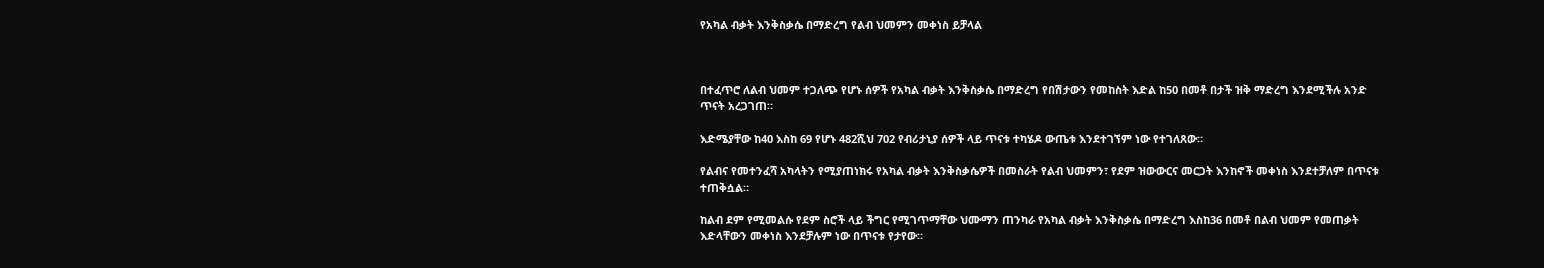የአካል ብቃት እንቅስቃሴ በማድረግ የልብ ህመምን መቀነስ ይቻላል



በተፈጥሮ ለልብ ህመም ተጋለጭ የሆኑ ሰዎች የአካል ብቃት እንቅስቃሴ በማድረግ የበሽታውን የመከስት እድል ከ50 በመቶ በታች ዝቅ ማድረግ እንደሚችሉ አንድ ጥናት አረጋገጠ።

እድሜያቸው ከ40 እስከ 69 የሆኑ 482ሺህ 702 የብሪታኒያ ሰዎች ላይ ጥናቱ ተካሄዶ ውጤቱ እንደተገኘም ነው የተገለጸው።

የልብና የመተንፈሻ አካላትን የሚያጠነክሩ የአካል ብቃት እንቅስቃሴዎች በመስራት የልብ ህመምን፣ የደም ዝውውርና መርጋት እንከኖች መቀነስ እንደተቻለም በጥናቱ ተጠቅሷል።

ከልብ ደም የሚመልሱ የደም ስሮች ላይ ችግር የሚገጥማቸው ህሙማን ጠንካራ የአካል ብቃት እንቅስቃሴ በማድረግ እስከ36 በመቶ በልብ ህመም የመጠቃት እድላቸውን መቀነስ እንደቻሉም ነው በጥናቱ የታየው።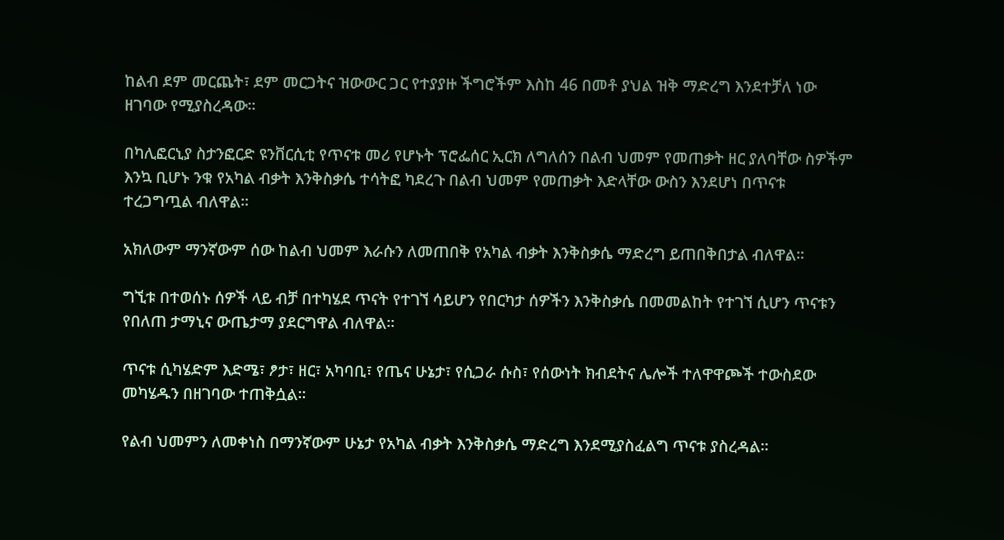ከልብ ደም መርጨት፣ ደም መርጋትና ዝውውር ጋር የተያያዙ ችግሮችም እስከ 46 በመቶ ያህል ዝቅ ማድረግ እንደተቻለ ነው ዘገባው የሚያስረዳው።

በካሊፎርኒያ ስታንፎርድ ዩንቨርሲቲ የጥናቱ መሪ የሆኑት ፕሮፌሰር ኢርክ ለግለሰን በልብ ህመም የመጠቃት ዘር ያለባቸው ስዎችም እንኳ ቢሆኑ ንቁ የአካል ብቃት እንቅስቃሴ ተሳትፎ ካደረጉ በልብ ህመም የመጠቃት እድላቸው ውስን እንደሆነ በጥናቱ ተረጋግጧል ብለዋል።

አክለውም ማንኛውም ሰው ከልብ ህመም እራሱን ለመጠበቅ የአካል ብቃት እንቅስቃሴ ማድረግ ይጠበቅበታል ብለዋል።

ግኚቱ በተወሰኑ ሰዎች ላይ ብቻ በተካሄደ ጥናት የተገኘ ሳይሆን የበርካታ ሰዎችን እንቅስቃሴ በመመልከት የተገኘ ሲሆን ጥናቱን የበለጠ ታማኒና ውጤታማ ያደርግዋል ብለዋል።

ጥናቱ ሲካሄድም እድሜ፣ ፆታ፣ ዘር፣ አካባቢ፣ የጤና ሁኔታ፣ የሲጋራ ሱስ፣ የሰውነት ክብደትና ሌሎች ተለዋዋጮች ተውስደው መካሄዱን በዘገባው ተጠቅሷል።

የልብ ህመምን ለመቀነስ በማንኛውም ሁኔታ የአካል ብቃት እንቅስቃሴ ማድረግ እንደሚያስፈልግ ጥናቱ ያስረዳል።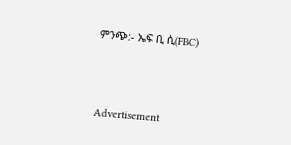ምንጭ:- ኤፍ ቢ ሲ(FBC)



Advertisement